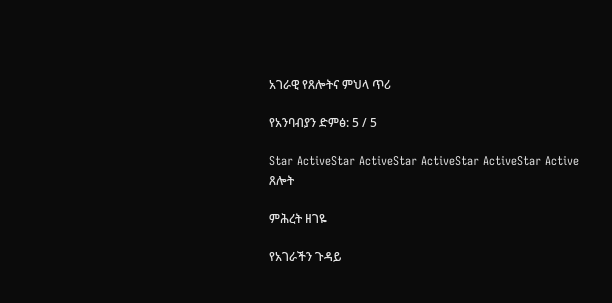አገራዊ የጸሎትና ምህላ ጥሪ

የአንባብያን ድምፅ: 5 / 5

Star ActiveStar ActiveStar ActiveStar ActiveStar Active
ጸሎት

ምሕረት ዘገዬ

የአገራችን ጉዳይ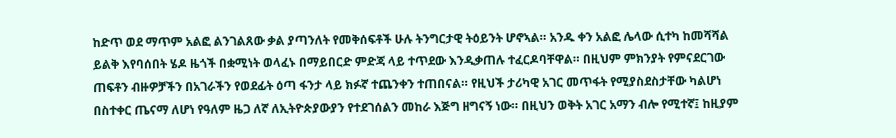ከድጥ ወደ ማጥም አልፎ ልንገልጸው ቃል ያጣንለት የመቅሰፍቶች ሁሉ ትንግርታዊ ትዕይንት ሆኖኣል። አንዱ ቀን አልፎ ሌላው ሲተካ ከመሻሻል ይልቅ እየባሰበት ሄዶ ዜጎች በቋሚነት ወላፈኑ በማይበርድ ምድጃ ላይ ተጥደው እንዲቃጠሉ ተፈርዶባቸዋል። በዚህም ምክንያት የምናደርገው ጠፍቶን ብዙዎቻችን በአገራችን የወደፊት ዕጣ ፋንታ ላይ ክፉኛ ተጨንቀን ተጠበናል። የዚህች ታሪካዊ አገር መጥፋት የሚያስደስታቸው ካልሆነ በስተቀር ጤናማ ለሆነ የዓለም ዜጋ ለኛ ለኢትዮጵያውያን የተደገሰልን መከራ እጅግ ዘግናኝ ነው። በዚህን ወቅት አገር አማን ብሎ የሚተኛ፤ ከዚያም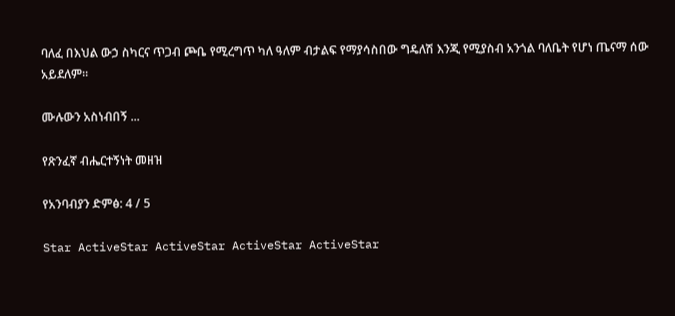ባለፈ በእህል ውኃ ስካርና ጥጋብ ጮቤ የሚረግጥ ካለ ዓለም ብታልፍ የማያሳስበው ግዴለሽ እንጂ የሚያስብ አንጎል ባለቤት የሆነ ጤናማ ሰው አይደለም።

ሙሉውን አስነብበኝ ...

የጽንፈኛ ብሔርተኝነት መዘዝ

የአንባብያን ድምፅ: 4 / 5

Star ActiveStar ActiveStar ActiveStar ActiveStar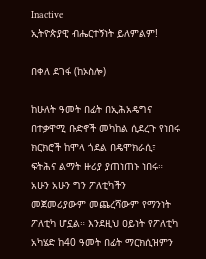Inactive
ኢትዮጵያዊ ብሔርተኝነት ይለምልም!

በቀለ ደገፋ (ከኦስሎ)

ከሁለት ዓመት በፊት በኢሕአዴግና በተቃዋሚ ቡድኖች መካከል ሲደረጉ የነበሩ ክርክሮች ከሞላ ጎደል በዴሞክራሲ፣ ፍትሕና ልማት ዙሪያ ያጠነጠኑ ነበሩ። አሁን አሁን ግን ፖለቲካችን መጀመሪያውም መጨረሻውም የማንነት ፖለቲካ ሆኗል። እንደዚህ ዐይነት የፖለቲካ አካሄድ ከ40 ዓመት በፊት ማርክሲዝምን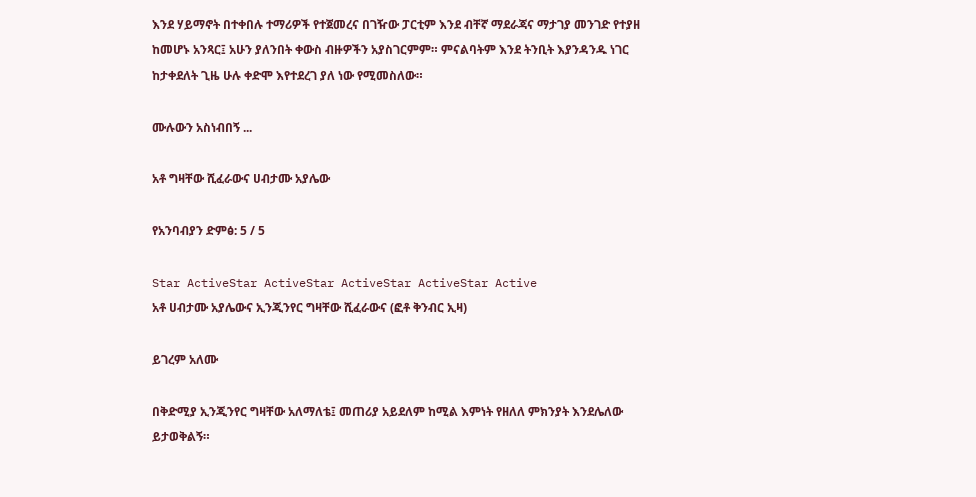እንደ ሃይማኖት በተቀበሉ ተማሪዎች የተጀመረና በገዥው ፓርቲም እንደ ብቸኛ ማደራጃና ማታገያ መንገድ የተያዘ ከመሆኑ አንጻር፤ አሁን ያለንበት ቀውስ ብዙዎችን አያስገርምም። ምናልባትም እንደ ትንቢት እያንዳንዱ ነገር ከታቀደለት ጊዜ ሁሉ ቀድሞ እየተደረገ ያለ ነው የሚመስለው።

ሙሉውን አስነብበኝ ...

አቶ ግዛቸው ሺፈራውና ሀብታሙ አያሌው

የአንባብያን ድምፅ: 5 / 5

Star ActiveStar ActiveStar ActiveStar ActiveStar Active
አቶ ሀብታሙ አያሌውና ኢንጂንየር ግዛቸው ሺፈራውና (ፎቶ ቅንብር ኢዛ)

ይገረም አለሙ

በቅድሚያ ኢንጂንየር ግዛቸው አለማለቴ፤ መጠሪያ አይደለም ከሚል እምነት የዘለለ ምክንያት እንደሌለው ይታወቅልኝ።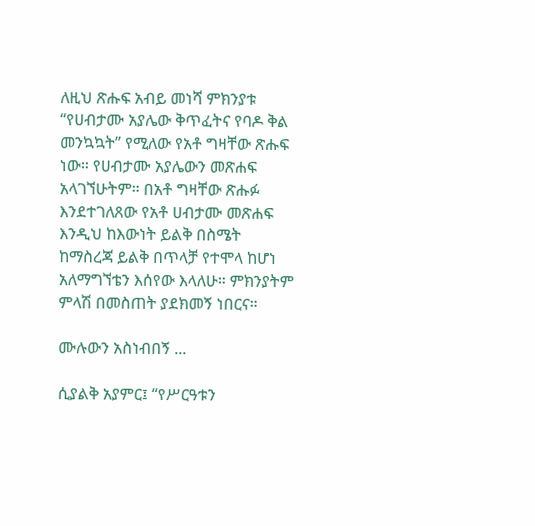ለዚህ ጽሑፍ አብይ መነሻ ምክንያቱ “የሀብታሙ አያሌው ቅጥፈትና የባዶ ቅል መንኳኳት” የሚለው የአቶ ግዛቸው ጽሑፍ ነው። የሀብታሙ አያሌውን መጽሐፍ አላገኘሁትም። በአቶ ግዛቸው ጽሑፉ እንደተገለጸው የአቶ ሀብታሙ መጽሐፍ እንዲህ ከእውነት ይልቅ በስሜት ከማስረጃ ይልቅ በጥላቻ የተሞላ ከሆነ አለማግኘቴን እሰየው እላለሁ። ምክንያትም ምላሽ በመስጠት ያደክመኝ ነበርና።

ሙሉውን አስነብበኝ ...

ሲያልቅ አያምር፤ “የሥርዓቱን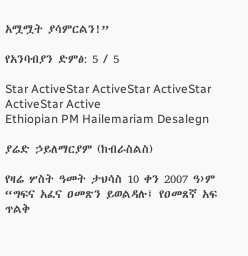አሟሟት ያሳምርልን!”

የአንባብያን ድምፅ: 5 / 5

Star ActiveStar ActiveStar ActiveStar ActiveStar Active
Ethiopian PM Hailemariam Desalegn

ያሬድ ኃይለማርያም (ከብራስልስ)

የዛሬ ሦስት ዓመት ታህሳስ 10 ቀን 2007 ዓ›ም “ግፍና አፈና ዐመጽን ይወልዳሉ፤ የዐመጸኛ አፍ ጥልቅ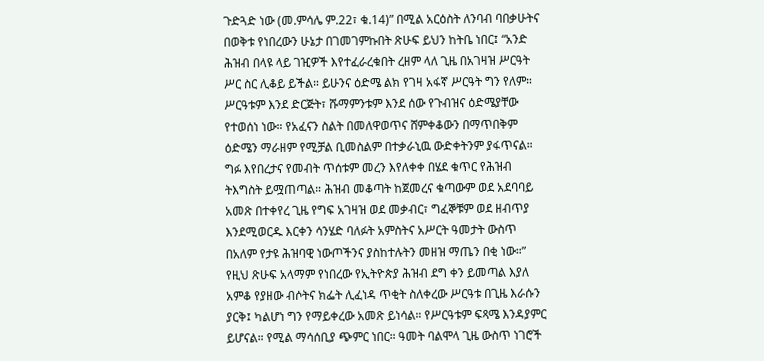ጉድጓድ ነው (መ.ምሳሌ ም.22፣ ቁ.14)” በሚል አርዕስት ለንባብ ባበቃሁትና በወቅቱ የነበረውን ሁኔታ በገመገምኩበት ጽሁፍ ይህን ከትቤ ነበር፤ “አንድ ሕዝብ በላዩ ላይ ገዢዎች እየተፈራረቁበት ረዘም ላለ ጊዜ በአገዛዝ ሥርዓት ሥር ስር ሊቆይ ይችል። ይሁንና ዕድሜ ልክ የገዛ አፋኛ ሥርዓት ግን የለም። ሥርዓቱም እንደ ድርጅት፣ ሹማምንቱም እንደ ሰው የጉብዝና ዕድሜያቸው የተወሰነ ነው። የአፈናን ስልት በመለዋወጥና ሸምቀቆውን በማጥበቅም ዕድሜን ማራዘም የሚቻል ቢመስልም በተቃራኒዉ ውድቀትንም ያፋጥናል። ግፉ እየበረታና የመብት ጥሰቱም መረን እየለቀቀ በሄደ ቁጥር የሕዝብ ትእግስት ይሟጠጣል። ሕዝብ መቆጣት ከጀመረና ቁጣውም ወደ አደባባይ አመጽ በተቀየረ ጊዜ የግፍ አገዛዝ ወደ መቃብር፣ ግፈኞቹም ወደ ዘብጥያ እንደሚወርዱ እርቀን ሳንሄድ ባለፉት አምስትና አሥርት ዓመታት ውስጥ በአለም የታዩ ሕዝባዊ ነውጦችንና ያስከተሉትን መዘዝ ማጤን በቂ ነው።” የዚህ ጽሁፍ አላማም የነበረው የኢትዮጵያ ሕዝብ ደግ ቀን ይመጣል እያለ አምቆ የያዘው ብሶትና ክፌት ሊፈነዳ ጥቂት ስለቀረው ሥርዓቱ በጊዜ እራሱን ያርቅ፤ ካልሆነ ግን የማይቀረው አመጽ ይነሳል። የሥርዓቱም ፍጻሜ እንዳያምር ይሆናል። የሚል ማሳሰቢያ ጭምር ነበር። ዓመት ባልሞላ ጊዜ ውስጥ ነገሮች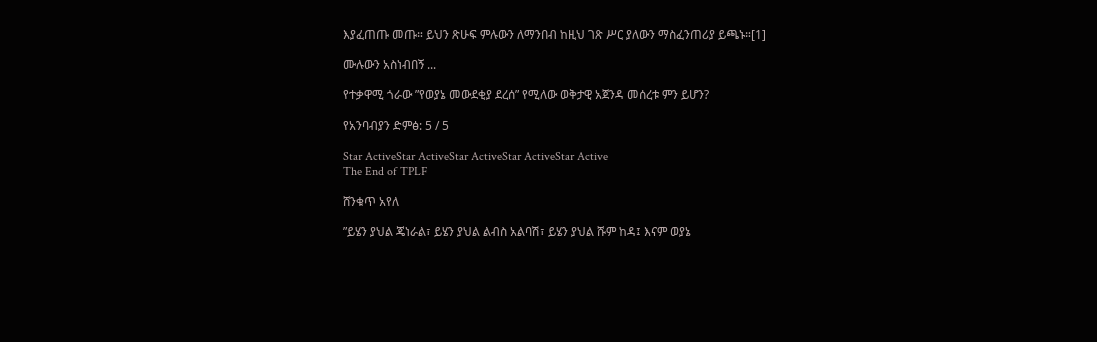እያፈጠጡ መጡ። ይህን ጽሁፍ ምሉውን ለማንበብ ከዚህ ገጽ ሥር ያለውን ማስፈንጠሪያ ይጫኑ።[1]

ሙሉውን አስነብበኝ ...

የተቃዋሚ ጎራው ”የወያኔ መውደቂያ ደረሰ” የሚለው ወቅታዊ አጀንዳ መሰረቱ ምን ይሆን?

የአንባብያን ድምፅ: 5 / 5

Star ActiveStar ActiveStar ActiveStar ActiveStar Active
The End of TPLF

ሸንቁጥ አየለ

”ይሄን ያህል ጄነራል፣ ይሄን ያህል ልብስ አልባሽ፣ ይሄን ያህል ሹም ከዳ፤ እናም ወያኔ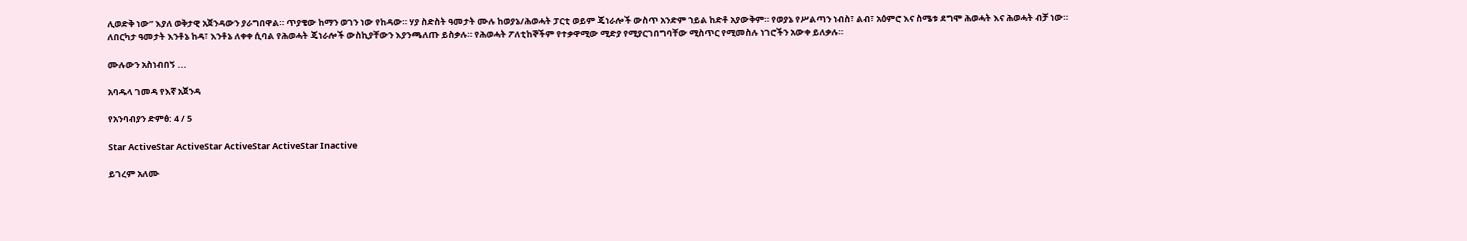ሊወድቅ ነው” እያለ ወቅታዊ አጀንዳውን ያራግበዋል። ጥያቄው ከማን ወገን ነው የከዳው። ሃያ ስድስት ዓመታት ሙሉ ከወያኔ/ሕወሓት ፓርቲ ወይም ጄነራሎች ውስጥ አንድም ኀይል ከድቶ አያውቅም። የወያኔ የሥልጣን ነብስ፣ ልብ፣ አዕምሮ እና ስሜቱ ደግሞ ሕወሓት እና ሕወሓት ብቻ ነው። ለበርካታ ዓመታት እንቶኔ ከዳ፣ እንቶኔ ለቀቀ ሲባል የሕወሓት ጄነራሎች ውስኪያቸውን እያንጫለጡ ይስቃሉ። የሕወሓት ፖለቲከኞችም የተቃዋሚው ሚድያ የሚያርገበግባቸው ሚስጥር የሚመስሉ ነገሮችን አውቀ ይለቃሉ።

ሙሉውን አስነብበኝ ...

አባዱላ ገመዳ የእኛ አጀንዳ

የአንባብያን ድምፅ: 4 / 5

Star ActiveStar ActiveStar ActiveStar ActiveStar Inactive

ይገረም አለሙ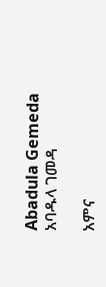Abadula Gemeda
አባዱላ ገመዳ

አምና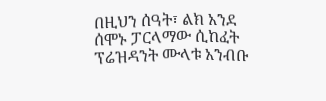በዚህን ሰዓት፣ ልክ አንደ ሰሞኑ ፓርላማው ሲከፈት ፕሬዝዳንት ሙላቱ አንብቡ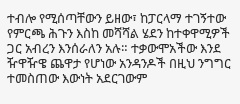ተብሎ የሚሰጣቸውን ይዘው፣ ከፓርላማ ተገኝተው የምርጫ ሕጉን እስከ መሻሻል ሄደን ከተቀዋሚዎች ጋር አብረን እንሰራለን አሉ። ተቃውሞአችው እንደ ዥዋዥዌ ጨዋታ የሆነው አንዳንዶች በዚህ ንግግር ተመስጠው እውነት አደርገውም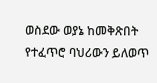ወስደው ወያኔ ከመቅጽበት የተፈጥሮ ባህሪውን ይለወጥ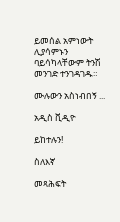ይመሰል አምነውት ሊያሳምኑን ባይሳካላቸውም ትንሽ መንገድ ተንገዳገዱ።

ሙሉውን አስነብበኝ ...

አዲስ ቪዲዮ

ይከተሉን!

ስለእኛ

መጻሕፍት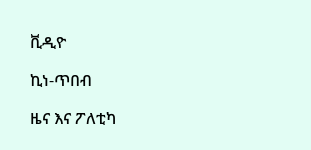ቪዲዮ

ኪነ-ጥበብ

ዜና እና ፖለቲካ